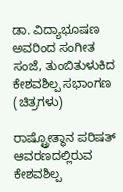ಡಾ. ವಿದ್ಯಾಭೂಷಣ ಅವರಿಂದ ಸಂಗೀತ ಸಂಜೆ, ತುಂಬಿತುಳುಕಿದ ಕೇಶವಶಿಲ್ಪ ಸಭಾಂಗಣ (ಚಿತ್ರಗಳು)

ರಾಷ್ಟ್ರೋತ್ಥಾನ ಪರಿಷತ್ ಆವರಣದಲ್ಲಿರುವ ಕೇಶವಶಿಲ್ಪ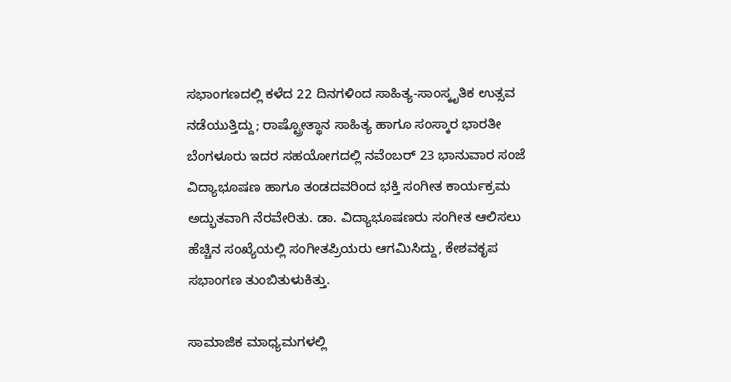ಸಭಾಂಗಣದಲ್ಲಿ ಕಳೆದ 22 ದಿನಗಳಿಂದ ಸಾಹಿತ್ಯ-ಸಾಂಸ್ಕೃತಿಕ ಉತ್ಸವ ನಡೆಯುತ್ತಿದ್ದು; ರಾಷ್ಟ್ರೋತ್ಥಾನ ಸಾಹಿತ್ಯ ಹಾಗೂ ಸಂಸ್ಕಾರ ಭಾರತೀ ಬೆಂಗಳೂರು ಇದರ ಸಹಯೋಗದಲ್ಲಿ ನವೆಂಬರ್ 23 ಭಾನುವಾರ ಸಂಜೆ ವಿದ್ಯಾಭೂಷಣ ಹಾಗೂ ತಂಡದವರಿಂದ ಭಕ್ತಿ ಸಂಗೀತ ಕಾರ್ಯಕ್ರಮ ಅದ್ಭುತವಾಗಿ ನೆರವೇರಿತು. ಡಾ. ವಿದ್ಯಾಭೂಷಣರು ಸಂಗೀತ ಆಲಿಸಲು ಹೆಚ್ಚಿನ ಸಂಖ್ಯೆಯಲ್ಲಿ ಸಂಗೀತಪ್ರಿಯರು ಆಗಮಿಸಿದ್ದು, ಕೇಶವಕೃಪ ಸಭಾಂಗಣ ತುಂಬಿತುಳುಕಿತ್ತು.

ಸಾಮಾಜಿಕ ಮಾಧ್ಯಮಗಳಲ್ಲಿ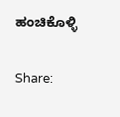ಹಂಚಿಕೊಳ್ಳಿ

Share: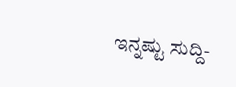ಇನ್ನಷ್ಟು ಸುದ್ದಿ-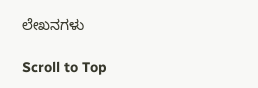ಲೇಖನಗಳು

Scroll to Top